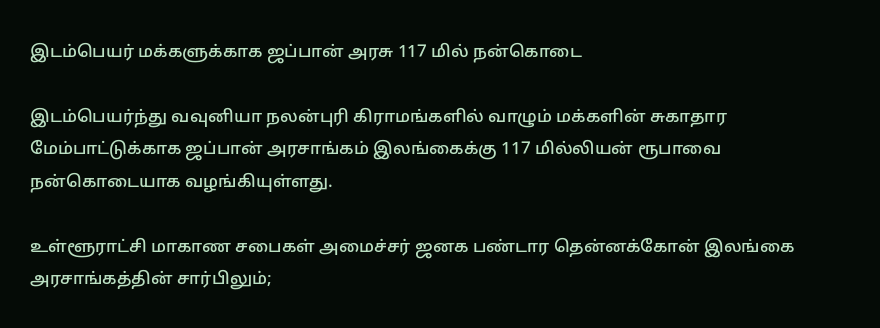இடம்பெயர் மக்களுக்காக ஜப்பான் அரசு 117 மில் நன்கொடை

இடம்பெயர்ந்து வவுனியா நலன்புரி கிராமங்களில் வாழும் மக்களின் சுகாதார மேம்பாட்டுக்காக ஜப்பான் அரசாங்கம் இலங்கைக்கு 117 மில்லியன் ரூபாவை நன்கொடையாக வழங்கியுள்ளது.

உள்ளூராட்சி மாகாண சபைகள் அமைச்சர் ஜனக பண்டார தென்னக்கோன் இலங்கை அரசாங்கத்தின் சார்பிலும்;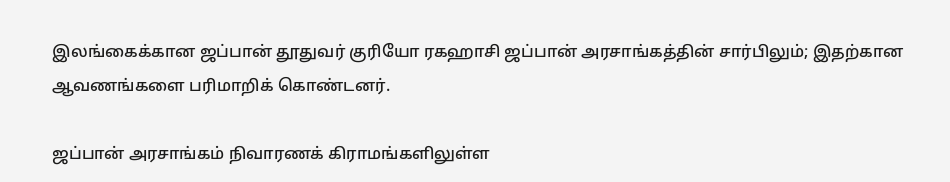இலங்கைக்கான ஜப்பான் தூதுவர் குரியோ ரகஹாசி ஜப்பான் அரசாங்கத்தின் சார்பிலும்; இதற்கான ஆவணங்களை பரிமாறிக் கொண்டனர்.

ஜப்பான் அரசாங்கம் நிவாரணக் கிராமங்களிலுள்ள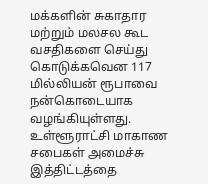மக்களின் சுகாதார மற்றும் மலசல கூட வசதிகளை செய்து கொடுக்கவென 117 மில்லியன் ரூபாவை நன்கொடையாக வழங்கியுள்ளது. உள்ளூராட்சி மாகாண சபைகள் அமைச்சு இத்திட்டத்தை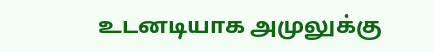உடனடியாக அமுலுக்கு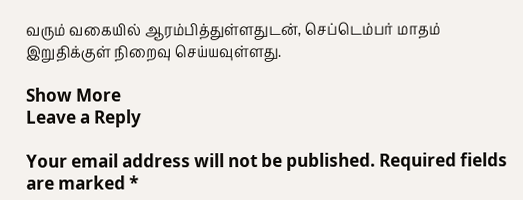வரும் வகையில் ஆரம்பித்துள்ளதுடன், செப்டெம்பர் மாதம் இறுதிக்குள் நிறைவு செய்யவுள்ளது.

Show More
Leave a Reply

Your email address will not be published. Required fields are marked *